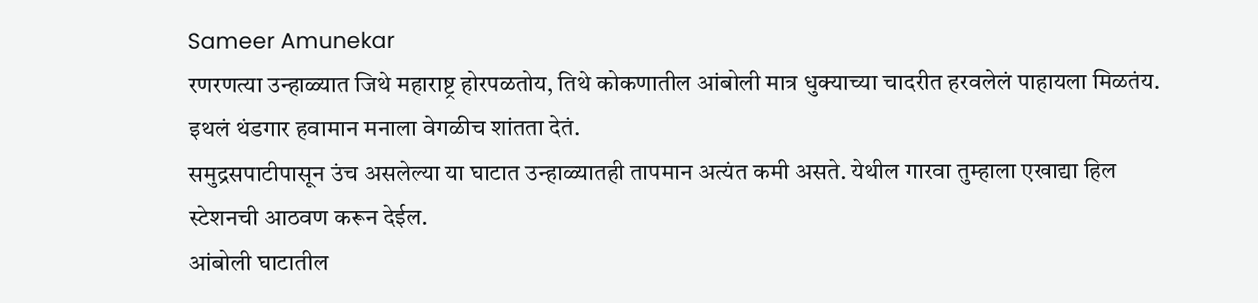Sameer Amunekar
रणरणत्या उन्हाळ्यात जिथे महाराष्ट्र होरपळतोय, तिथे कोकणातील आंबोली मात्र धुक्याच्या चादरीत हरवलेलं पाहायला मिळतंय. इथलं थंडगार हवामान मनाला वेगळीच शांतता देतं.
समुद्रसपाटीपासून उंच असलेल्या या घाटात उन्हाळ्यातही तापमान अत्यंत कमी असते. येथील गारवा तुम्हाला एखाद्या हिल स्टेशनची आठवण करून देईल.
आंबोली घाटातील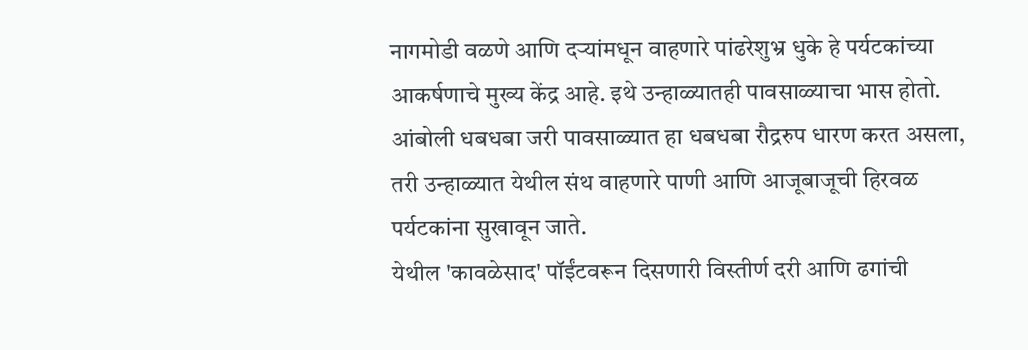नागमोडी वळणे आणि दऱ्यांमधून वाहणारे पांढरेशुभ्र धुके हे पर्यटकांच्या आकर्षणाचे मुख्य केंद्र आहे. इथे उन्हाळ्यातही पावसाळ्याचा भास होतो.
आंबोली धबधबा जरी पावसाळ्यात हा धबधबा रौद्ररुप धारण करत असला, तरी उन्हाळ्यात येथील संथ वाहणारे पाणी आणि आजूबाजूची हिरवळ पर्यटकांना सुखावून जाते.
येथील 'कावळेसाद' पॉईंटवरून दिसणारी विस्तीर्ण दरी आणि ढगांची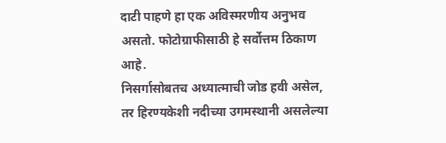दाटी पाहणे हा एक अविस्मरणीय अनुभव असतो. फोटोग्राफीसाठी हे सर्वोत्तम ठिकाण आहे.
निसर्गासोबतच अध्यात्माची जोड हवी असेल, तर हिरण्यकेशी नदीच्या उगमस्थानी असलेल्या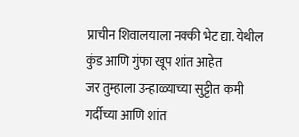प्राचीन शिवालयाला नक्की भेट द्या. येथील कुंड आणि गुंफा खूप शांत आहेत
जर तुम्हाला उन्हाळ्याच्या सुट्टीत कमी गर्दीच्या आणि शांत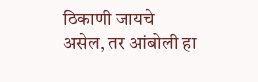ठिकाणी जायचे असेल, तर आंबोली हा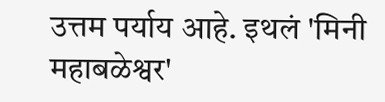उत्तम पर्याय आहे. इथलं 'मिनी महाबळेश्वर'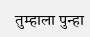तुम्हाला पुन्हा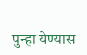पुन्हा येण्यास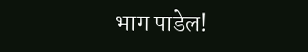भाग पाडेल!